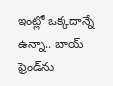ఇంట్లో ఒక్కదాన్నే ఉన్నా.. బాయ్ ఫ్రెండ్‌ను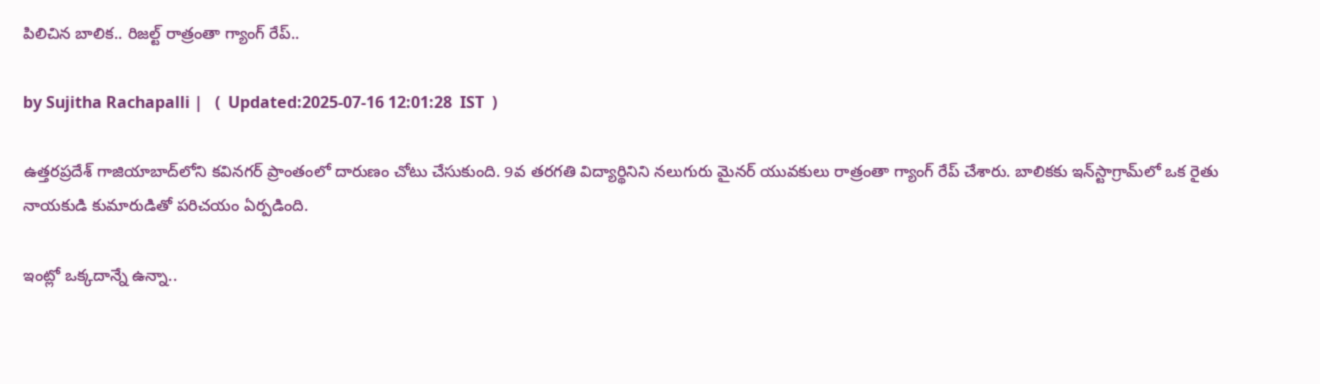పిలిచిన బాలిక.. రిజల్ట్ రాత్రంతా గ్యాంగ్ రేప్..

by Sujitha Rachapalli |   (  Updated:2025-07-16 12:01:28  IST  )

ఉత్తరప్రదేశ్ గాజియాబాద్‌లోని కవినగర్ ప్రాంతంలో దారుణం చోటు చేసుకుంది. 9వ తరగతి విద్యార్థినిని నలుగురు మైనర్ యువకులు రాత్రంతా గ్యాంగ్ రేప్ చేశారు. బాలికకు ఇన్‌స్టాగ్రామ్‌లో ఒక రైతు నాయకుడి కుమారుడితో పరిచయం ఏర్పడింది.

ఇంట్లో ఒక్కదాన్నే ఉన్నా..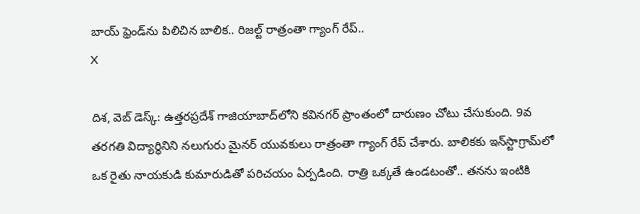బాయ్ ఫ్రెండ్‌ను పిలిచిన బాలిక.. రిజల్ట్ రాత్రంతా గ్యాంగ్ రేప్..
X

దిశ, వెబ్ డెస్క్: ఉత్తరప్రదేశ్ గాజియాబాద్‌లోని కవినగర్ ప్రాంతంలో దారుణం చోటు చేసుకుంది. 9వ తరగతి విద్యార్థినిని నలుగురు మైనర్ యువకులు రాత్రంతా గ్యాంగ్ రేప్ చేశారు. బాలికకు ఇన్‌స్టాగ్రామ్‌లో ఒక రైతు నాయకుడి కుమారుడితో పరిచయం ఏర్పడింది. రాత్రి ఒక్కతే ఉండటంతో.. తనను ఇంటికి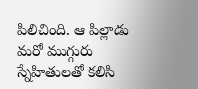పిలిచింది. ఆ పిల్లాడు మరో ముగ్గురు స్నేహితులతో కలిసి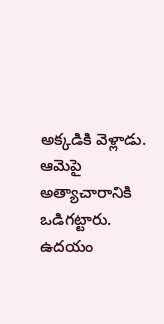అక్కడికి వెళ్లాడు. ఆమెపై అత్యాచారానికి ఒడిగట్టారు. ఉదయం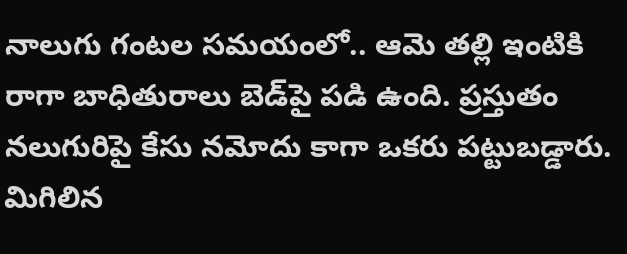నాలుగు గంటల సమయంలో.. ఆమె తల్లి ఇంటికి రాగా బాధితురాలు బెడ్‌పై పడి ఉంది. ప్రస్తుతం నలుగురిపై కేసు నమోదు కాగా ఒకరు పట్టుబడ్డారు. మిగిలిన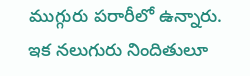ముగ్గురు పరారీలో ఉన్నారు. ఇక నలుగురు నిందితులూ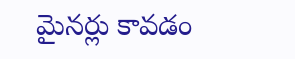మైనర్లు కావడం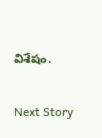విశేషం.

Next Story